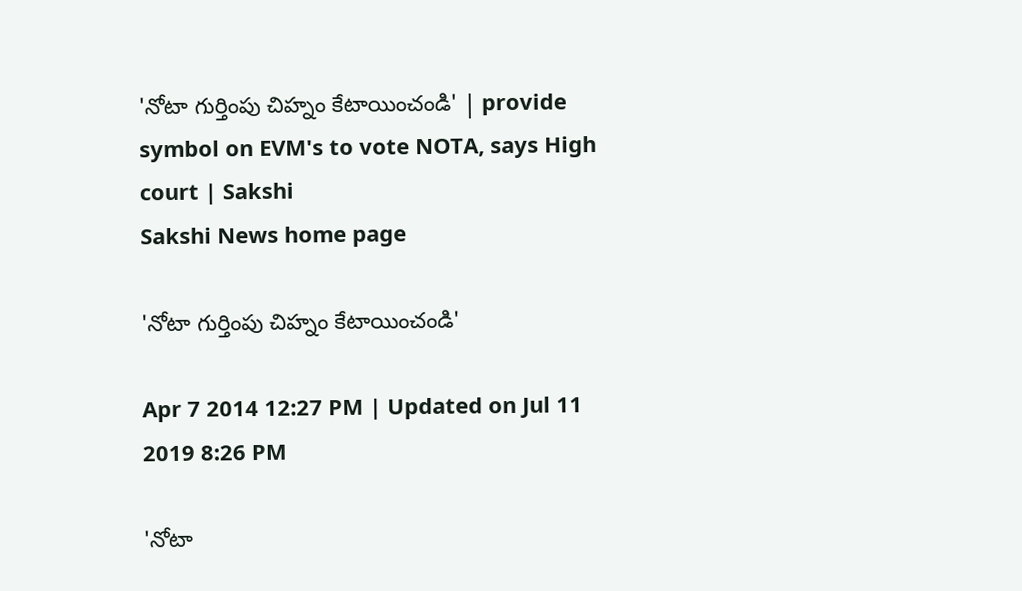'నోటా గుర్తింపు చిహ్నం కేటాయించండి' | provide symbol on EVM's to vote NOTA, says High court | Sakshi
Sakshi News home page

'నోటా గుర్తింపు చిహ్నం కేటాయించండి'

Apr 7 2014 12:27 PM | Updated on Jul 11 2019 8:26 PM

'నోటా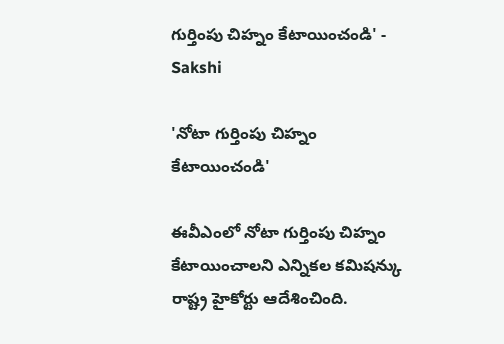గుర్తింపు చిహ్నం కేటాయించండి' - Sakshi

'నోటా గుర్తింపు చిహ్నం కేటాయించండి'

ఈవీఎంలో నోటా గుర్తింపు చిహ్నం కేటాయించాలని ఎన్నికల కమిషన్కు రాష్ట్ర హైకోర్టు ఆదేశించింది.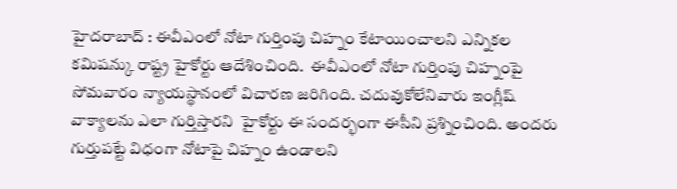హైదరాబాద్ : ఈవీఎంలో నోటా గుర్తింపు చిహ్నం కేటాయించాలని ఎన్నికల కమిషన్కు రాష్ట్ర హైకోర్టు ఆదేశించింది.  ఈవీఎంలో నోటా గుర్తింపు చిహ్నంపై సోమవారం న్యాయస్థానంలో విచారణ జరిగింది. చదువుకోలేనివారు ఇంగ్లీష్ వాక్యాలను ఎలా గుర్తిస్తారని  హైకోర్టు ఈ సందర్భంగా ఈసీని ప్రశ్నించింది. అందరు గుర్తుపట్టే విధంగా నోటాపై చిహ్నం ఉండాలని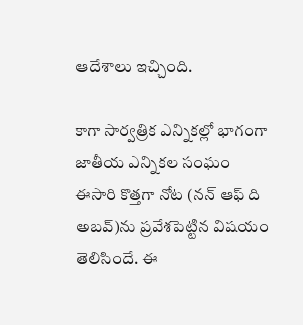ఆదేశాలు ఇచ్చింది.

కాగా సార్వత్రిక ఎన్నికల్లో భాగంగా జాతీయ ఎన్నికల సంఘం ఈసారి కొత్తగా నోట (నన్ ఆఫ్ ది అబవ్)ను ప్రవేశపెట్టిన విషయం తెలిసిందే. ఈ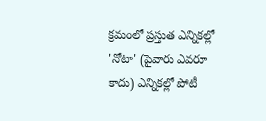క్రమంలో ప్రస్తుత ఎన్నికల్లో 'నోటా' (పైవారు ఎవరూ కాదు) ఎన్నికల్లో పోటీ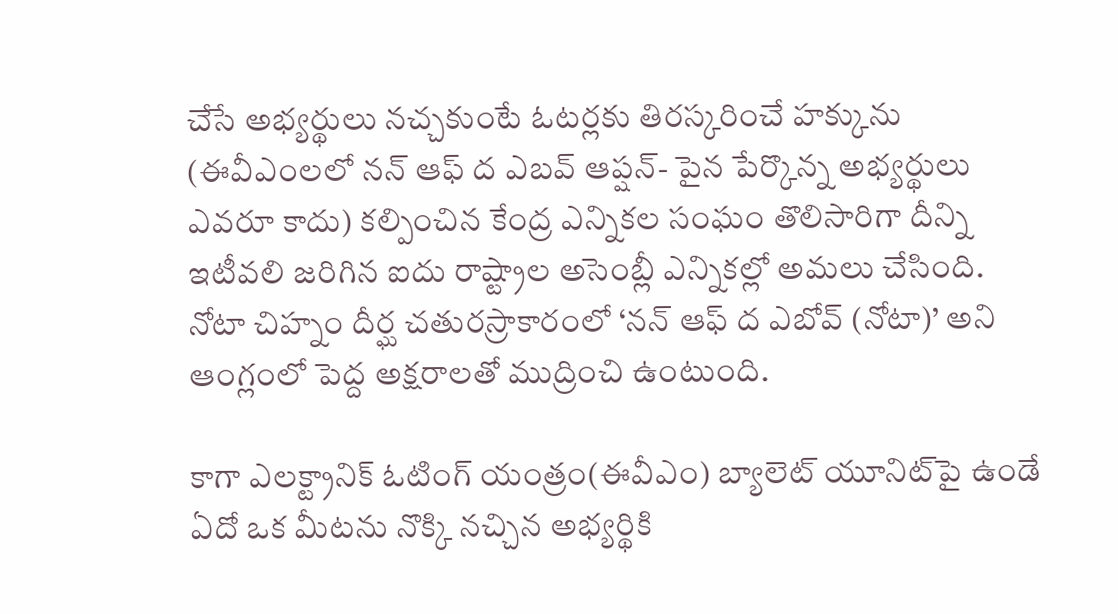చేసే అభ్యర్థులు నచ్చకుంటే ఓటర్లకు తిరస్కరించే హక్కును (ఈవీఎంలలో నన్ ఆఫ్ ద ఎబవ్ ఆప్షన్- పైన పేర్కొన్న అభ్యర్థులు ఎవరూ కాదు) కల్పించిన కేంద్ర ఎన్నికల సంఘం తొలిసారిగా దీన్ని ఇటీవలి జరిగిన ఐదు రాష్ట్రాల అసెంబ్లీ ఎన్నికల్లో అమలు చేసింది.  నోటా చిహ్నం దీర్ఘ చతురస్రాకారంలో ‘నన్ ఆఫ్ ద ఎబోవ్ (నోటా)’ అని ఆంగ్లంలో పెద్ద అక్షరాలతో ముద్రించి ఉంటుంది.

కాగా ఎలక్ట్రానిక్ ఓటింగ్ యంత్రం(ఈవీఎం) బ్యాలెట్ యూనిట్‌పై ఉండే ఏదో ఒక మీటను నొక్కి నచ్చిన అభ్యర్థికి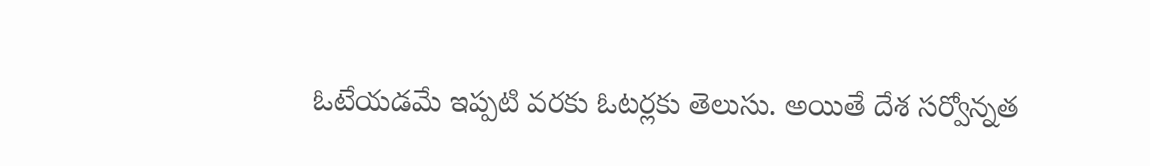ఓటేయడమే ఇప్పటి వరకు ఓటర్లకు తెలుసు. అయితే దేశ సర్వోన్నత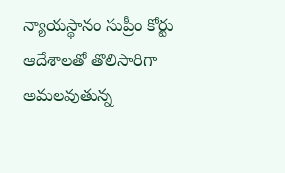న్యాయస్థానం సుప్రీం కోర్టు ఆదేశాలతో తొలిసారిగా అమలవుతున్న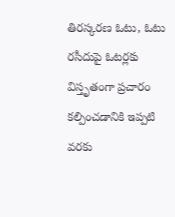తిరస్కరణ ఓటు, ఓటు రసీదుపై ఓటర్లకు విస్తృతంగా ప్రచారం కల్పించడానికి ఇప్పటి వరకు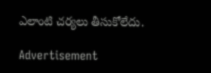ఎలాంటి చర్యలు తీసుకోలేదు.

Advertisement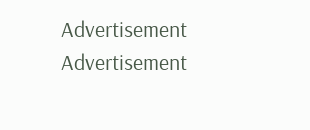Advertisement
Advertisement